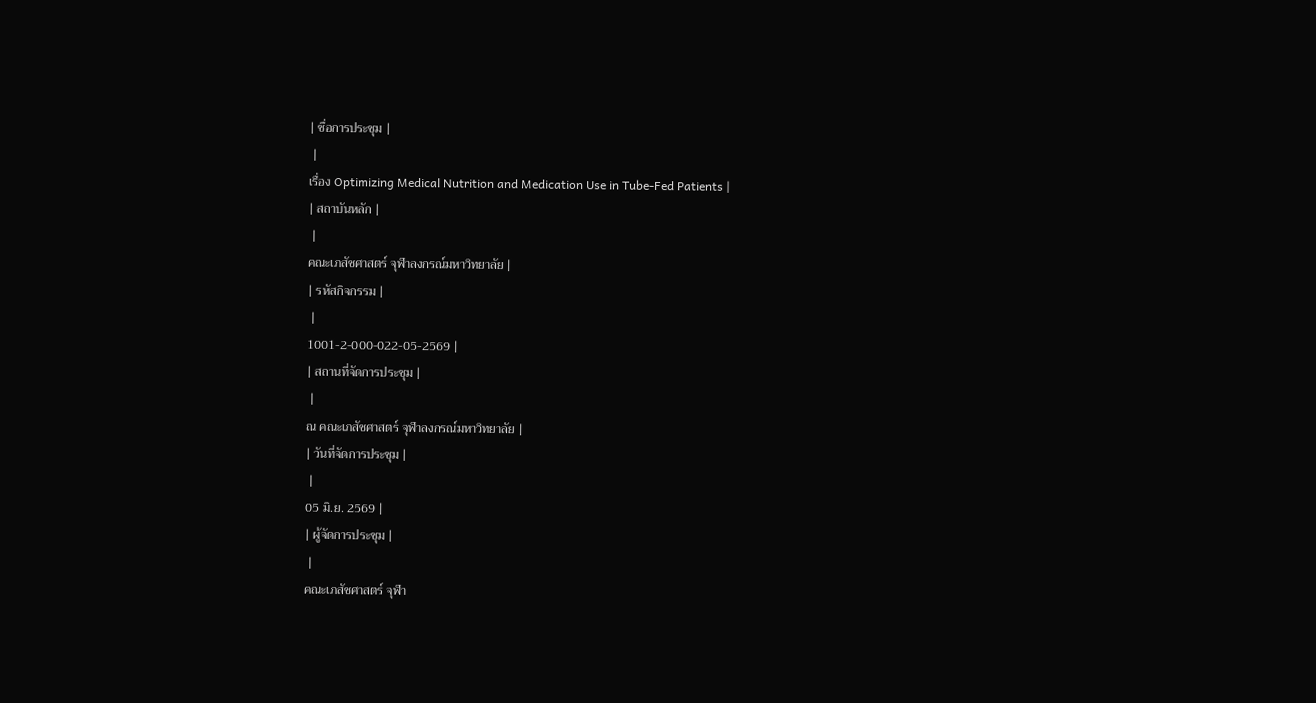| ชื่อการประชุม |
 |
เรื่อง Optimizing Medical Nutrition and Medication Use in Tube-Fed Patients |
| สถาบันหลัก |
 |
คณะเภสัชศาสตร์ จุฬาลงกรณ์มหาวิทยาลัย |
| รหัสกิจกรรม |
 |
1001-2-000-022-05-2569 |
| สถานที่จัดการประชุม |
 |
ณ คณะเภสัชศาสตร์ จุฬาลงกรณ์มหาวิทยาลัย |
| วันที่จัดการประชุม |
 |
05 มิ.ย. 2569 |
| ผู้จัดการประชุม |
 |
คณะเภสัชศาสตร์ จุฬา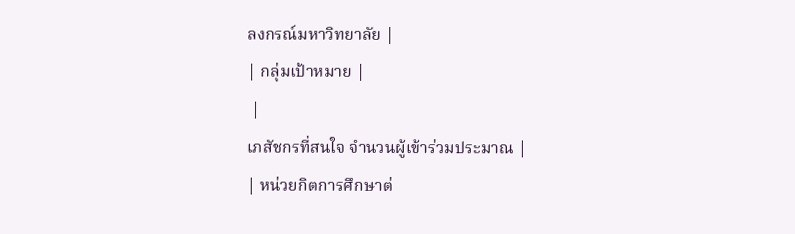ลงกรณ์มหาวิทยาลัย |
| กลุ่มเป้าหมาย |
 |
เภสัชกรที่สนใจ จำนวนผู้เข้าร่วมประมาณ |
| หน่วยกิตการศึกษาต่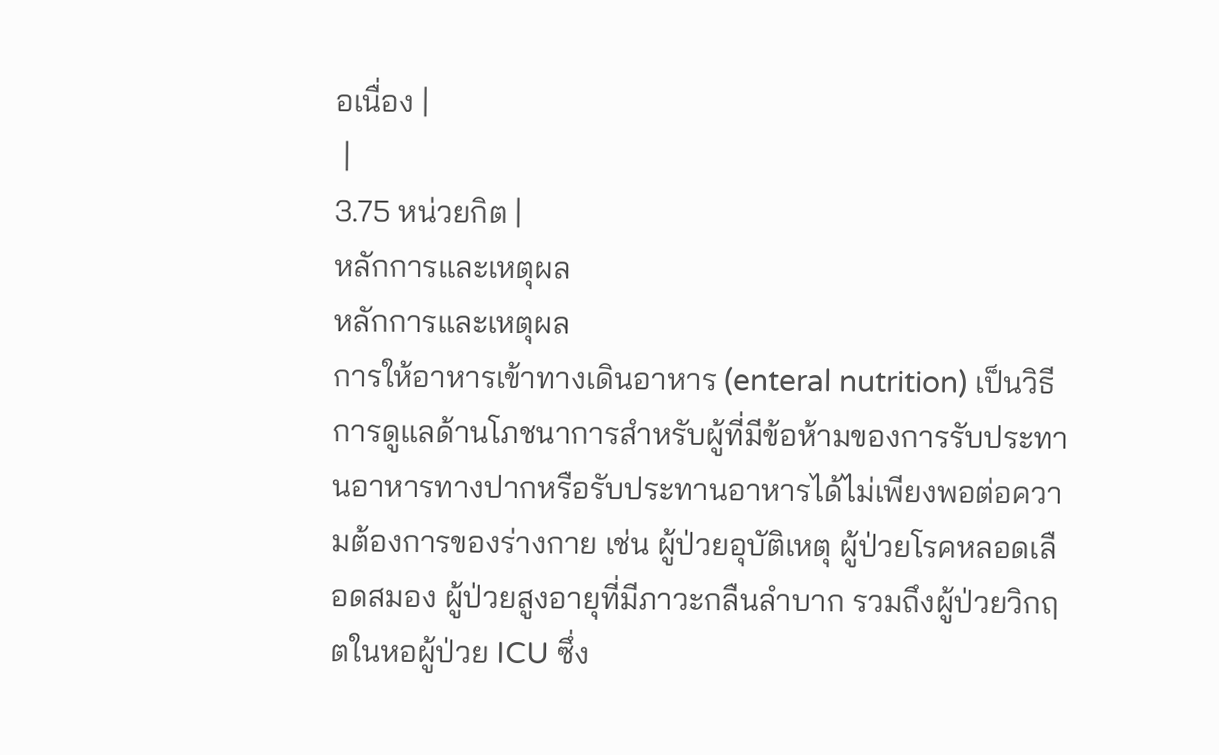อเนื่อง |
 |
3.75 หน่วยกิต |
หลักการและเหตุผล
หลักการและเหตุผล
การให้อาหารเข้าทางเดินอาหาร (enteral nutrition) เป็นวิธีการดูแลด้านโภชนาการสำหรับผู้ที่มีข้อห้ามของการรับประทานอาหารทางปากหรือรับประทานอาหารได้ไม่เพียงพอต่อความต้องการของร่างกาย เช่น ผู้ป่วยอุบัติเหตุ ผู้ป่วยโรคหลอดเลือดสมอง ผู้ป่วยสูงอายุที่มีภาวะกลืนลำบาก รวมถึงผู้ป่วยวิกฤตในหอผู้ป่วย ICU ซึ่ง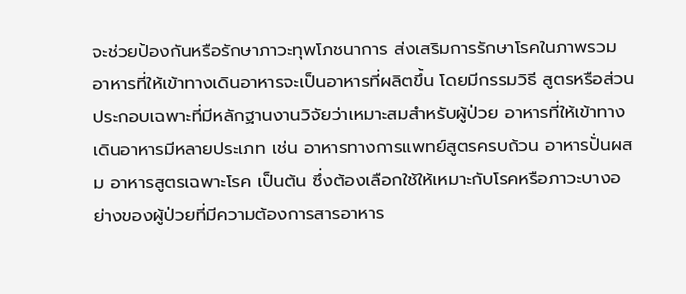จะช่วยป้องกันหรือรักษาภาวะทุพโภชนาการ ส่งเสริมการรักษาโรคในภาพรวม อาหารที่ให้เข้าทางเดินอาหารจะเป็นอาหารที่ผลิตขึ้น โดยมีกรรมวิธี สูตรหรือส่วนประกอบเฉพาะที่มีหลักฐานงานวิจัยว่าเหมาะสมสำหรับผู้ป่วย อาหารที่ให้เข้าทางเดินอาหารมีหลายประเภท เช่น อาหารทางการแพทย์สูตรครบถ้วน อาหารปั่นผสม อาหารสูตรเฉพาะโรค เป็นต้น ซึ่งต้องเลือกใช้ให้เหมาะกับโรคหรือภาวะบางอย่างของผู้ป่วยที่มีความต้องการสารอาหาร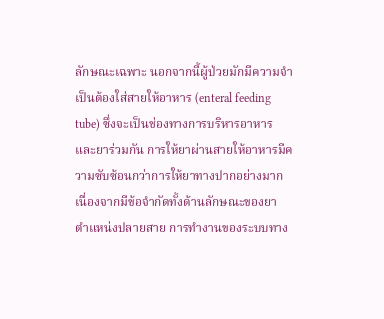ลักษณะเฉพาะ นอกจากนี้ผู้ป่วยมักมีความจำเป็นต้องใส่สายให้อาหาร (enteral feeding tube) ซึ่งจะเป็นช่องทางการบริหารอาหารและยาร่วมกัน การให้ยาผ่านสายให้อาหารมีความซับซ้อนกว่าการให้ยาทางปากอย่างมาก เนื่องจากมีข้อจำกัดทั้งด้านลักษณะของยา ตำแหน่งปลายสาย การทำงานของระบบทาง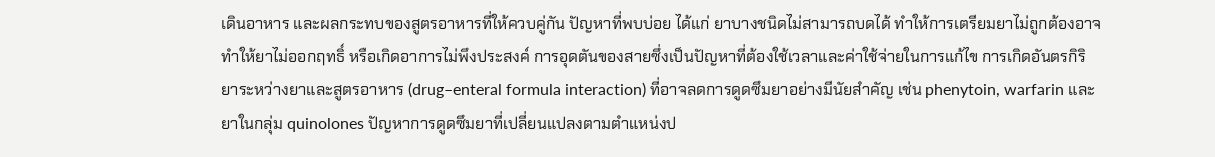เดินอาหาร และผลกระทบของสูตรอาหารที่ให้ควบคู่กัน ปัญหาที่พบบ่อย ได้แก่ ยาบางชนิดไม่สามารถบดได้ ทำให้การเตรียมยาไม่ถูกต้องอาจทำให้ยาไม่ออกฤทธิ์ หรือเกิดอาการไม่พึงประสงค์ การอุดตันของสายซึ่งเป็นปัญหาที่ต้องใช้เวลาและค่าใช้จ่ายในการแก้ไข การเกิดอันตรกิริยาระหว่างยาและสูตรอาหาร (drug–enteral formula interaction) ที่อาจลดการดูดซึมยาอย่างมีนัยสำคัญ เช่น phenytoin, warfarin และยาในกลุ่ม quinolones ปัญหาการดูดซึมยาที่เปลี่ยนแปลงตามตำแหน่งป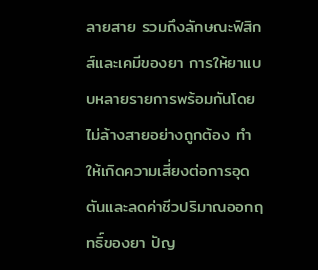ลายสาย รวมถึงลักษณะฟิสิกส์และเคมีของยา การให้ยาแบบหลายรายการพร้อมกันโดยไม่ล้างสายอย่างถูกต้อง ทำให้เกิดความเสี่ยงต่อการอุดตันและลดค่าชีวปริมาณออกฤทธิ์ของยา ปัญ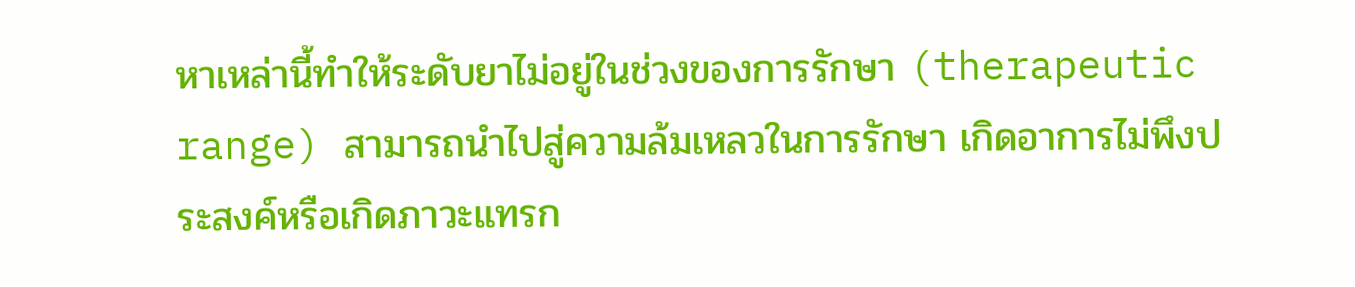หาเหล่านี้ทำให้ระดับยาไม่อยู่ในช่วงของการรักษา (therapeutic range) สามารถนำไปสู่ความล้มเหลวในการรักษา เกิดอาการไม่พึงประสงค์หรือเกิดภาวะแทรก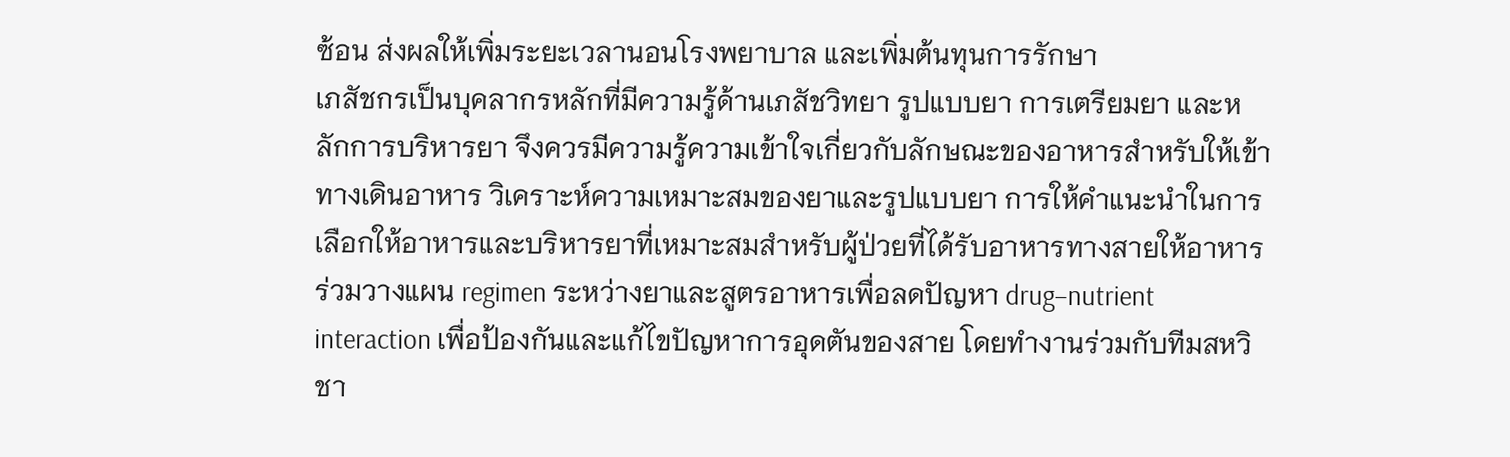ซ้อน ส่งผลให้เพิ่มระยะเวลานอนโรงพยาบาล และเพิ่มต้นทุนการรักษา
เภสัชกรเป็นบุคลากรหลักที่มีความรู้ด้านเภสัชวิทยา รูปแบบยา การเตรียมยา และหลักการบริหารยา จึงควรมีความรู้ความเข้าใจเกี่ยวกับลักษณะของอาหารสำหรับให้เข้าทางเดินอาหาร วิเคราะห์ความเหมาะสมของยาและรูปแบบยา การให้คำแนะนำในการเลือกให้อาหารและบริหารยาที่เหมาะสมสำหรับผู้ป่วยที่ได้รับอาหารทางสายให้อาหาร ร่วมวางแผน regimen ระหว่างยาและสูตรอาหารเพื่อลดปัญหา drug–nutrient interaction เพื่อป้องกันและแก้ไขปัญหาการอุดตันของสาย โดยทำงานร่วมกับทีมสหวิชา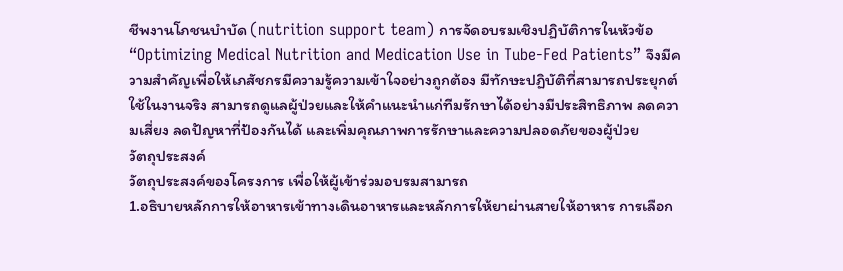ชีพงานโภชนบำบัด (nutrition support team) การจัดอบรมเชิงปฏิบัติการในหัวข้อ“Optimizing Medical Nutrition and Medication Use in Tube-Fed Patients” จึงมีความสำคัญเพื่อให้เภสัชกรมีความรู้ความเข้าใจอย่างถูกต้อง มีทักษะปฏิบัติที่สามารถประยุกต์ใช้ในงานจริง สามารถดูแลผู้ป่วยและให้คำแนะนำแก่ทีมรักษาได้อย่างมีประสิทธิภาพ ลดความเสี่ยง ลดปัญหาที่ป้องกันได้ และเพิ่มคุณภาพการรักษาและความปลอดภัยของผู้ป่วย
วัตถุประสงค์
วัตถุประสงค์ของโครงการ เพื่อให้ผู้เข้าร่วมอบรมสามารถ
1.อธิบายหลักการให้อาหารเข้าทางเดินอาหารและหลักการให้ยาผ่านสายให้อาหาร การเลือก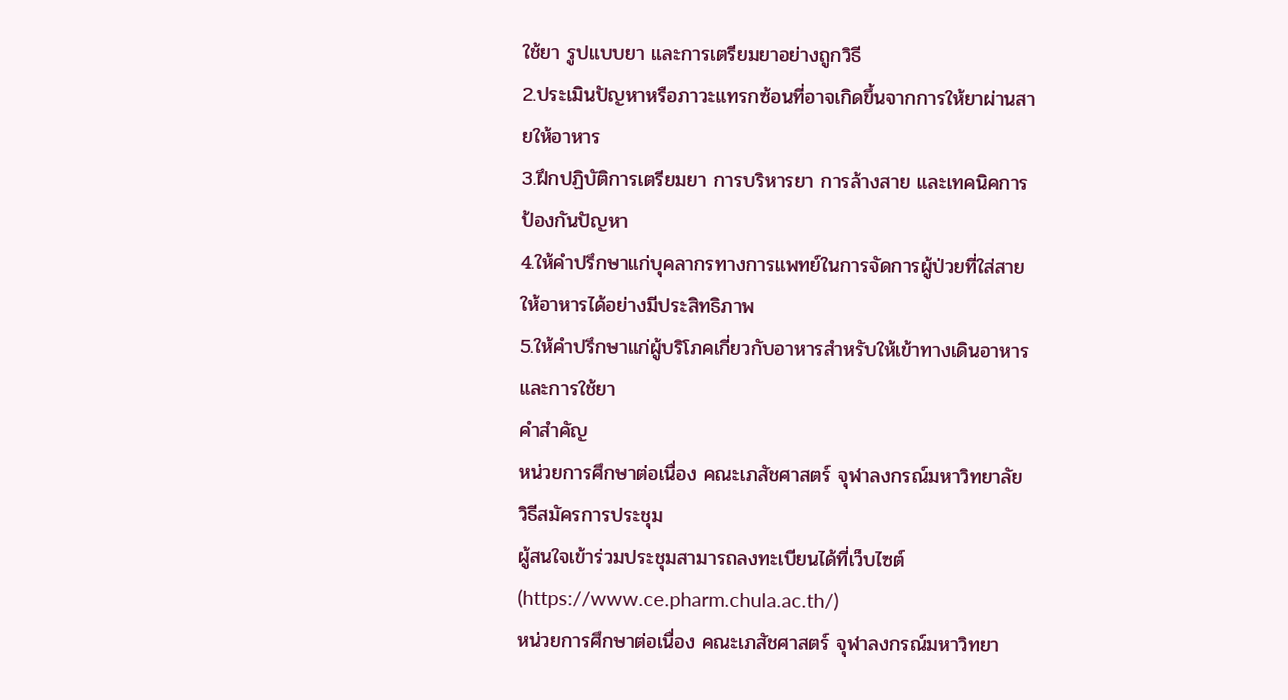ใช้ยา รูปแบบยา และการเตรียมยาอย่างถูกวิธี
2.ประเมินปัญหาหรือภาวะแทรกซ้อนที่อาจเกิดขึ้นจากการให้ยาผ่านสายให้อาหาร
3.ฝึกปฏิบัติการเตรียมยา การบริหารยา การล้างสาย และเทคนิคการป้องกันปัญหา
4.ให้คำปรึกษาแก่บุคลากรทางการแพทย์ในการจัดการผู้ป่วยที่ใส่สายให้อาหารได้อย่างมีประสิทธิภาพ
5.ให้คำปรึกษาแก่ผู้บริโภคเกี่ยวกับอาหารสำหรับให้เข้าทางเดินอาหารและการใช้ยา
คำสำคัญ
หน่วยการศึกษาต่อเนื่อง คณะเภสัชศาสตร์ จุฬาลงกรณ์มหาวิทยาลัย
วิธีสมัครการประชุม
ผู้สนใจเข้าร่วมประชุมสามารถลงทะเบียนได้ที่เว็บไซต์ (https://www.ce.pharm.chula.ac.th/)
หน่วยการศึกษาต่อเนื่อง คณะเภสัชศาสตร์ จุฬาลงกรณ์มหาวิทยา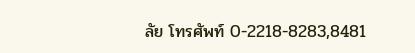ลัย โทรศัพท์ 0-2218-8283,8481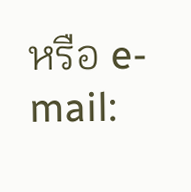หรือ e-mail: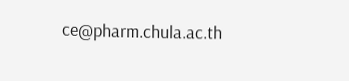ce@pharm.chula.ac.th